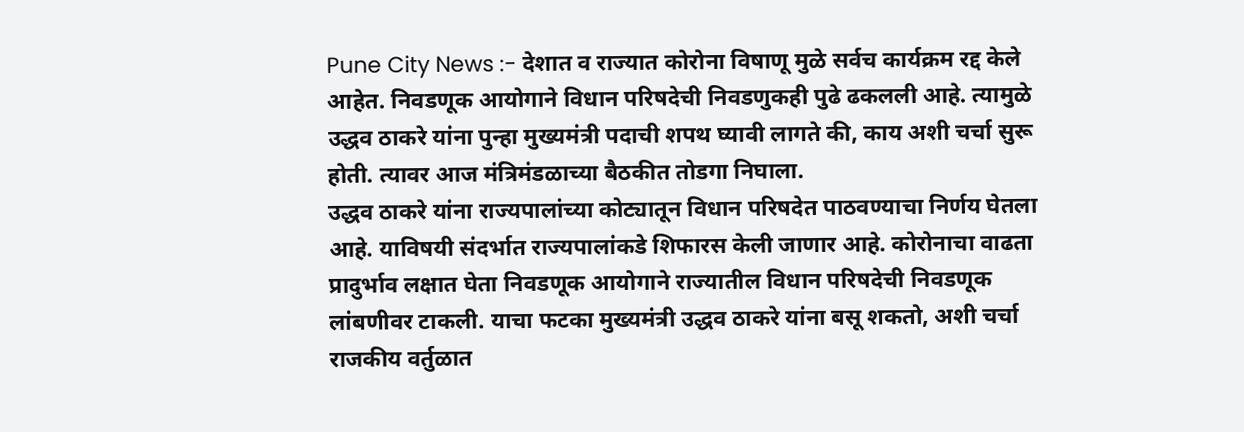Pune City News :- देशात व राज्यात कोरोना विषाणू मुळे सर्वच कार्यक्रम रद्द केले आहेत. निवडणूक आयोगाने विधान परिषदेची निवडणुकही पुढे ढकलली आहे. त्यामुळे उद्धव ठाकरे यांना पुन्हा मुख्यमंत्री पदाची शपथ घ्यावी लागते की, काय अशी चर्चा सुरू होती. त्यावर आज मंत्रिमंडळाच्या बैठकीत तोडगा निघाला.
उद्धव ठाकरे यांना राज्यपालांच्या कोट्यातून विधान परिषदेत पाठवण्याचा निर्णय घेतला आहे. याविषयी संदर्भात राज्यपालांकडे शिफारस केली जाणार आहे. कोरोनाचा वाढता प्रादुर्भाव लक्षात घेता निवडणूक आयोगाने राज्यातील विधान परिषदेची निवडणूक लांबणीवर टाकली. याचा फटका मुख्यमंत्री उद्धव ठाकरे यांना बसू शकतो, अशी चर्चा राजकीय वर्तुळात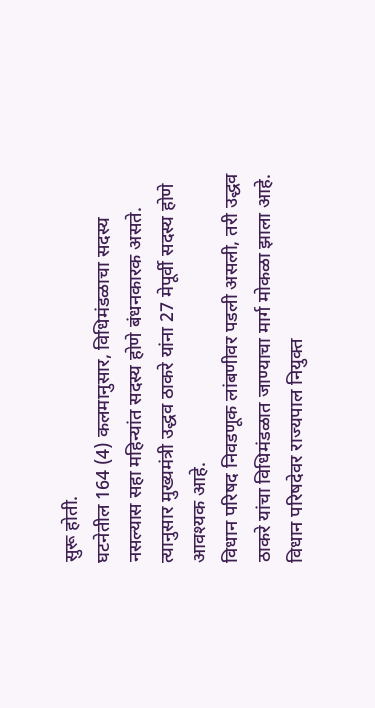सुरू होती.
घटनेतील 164 (4) कलमानुसार, विधिमंडळाचा सदस्य नसल्यास सहा महिन्यांत सदस्य होणे बंधनकारक असते. त्यानुसार मुख्यमंत्री उद्धव ठाकरे यांना 27 मेपूर्वी सदस्य होणे आवश्यक आहे.
विधान परिषद निवडणूक लांबणीवर पडली असली, तरी उद्धव ठाकरे यांचा विधिमंडळात जाण्याचा मार्ग मोकळा झाला आहे. विधान परिषदेवर राज्यपाल नियुक्त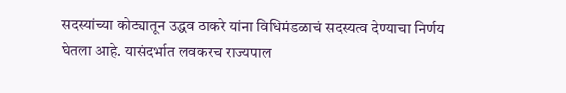सदस्यांच्या कोट्यातून उद्धव ठाकरे यांना विधिमंडळाचं सदस्यत्व देण्याचा निर्णय घेतला आहे. यासंदर्भात लवकरच राज्यपाल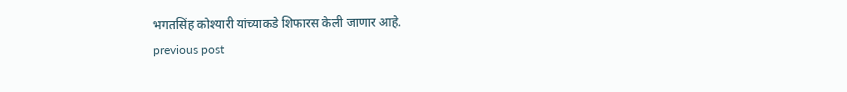भगतसिंह कोश्यारी यांच्याकडे शिफारस केली जाणार आहे.
previous post